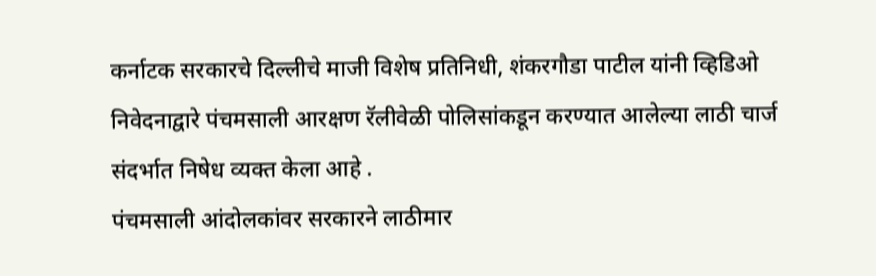कर्नाटक सरकारचे दिल्लीचे माजी विशेष प्रतिनिधी, शंकरगौडा पाटील यांनी व्हिडिओ निवेदनाद्वारे पंचमसाली आरक्षण रॅलीवेळी पोलिसांकडून करण्यात आलेल्या लाठी चार्ज संदर्भात निषेध व्यक्त केला आहे .
पंचमसाली आंदोलकांवर सरकारने लाठीमार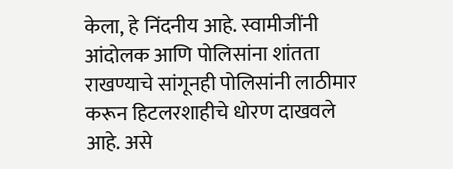केला, हे निंदनीय आहे. स्वामीजींनी आंदोलक आणि पोलिसांना शांतता राखण्याचे सांगूनही पोलिसांनी लाठीमार करून हिटलरशाहीचे धोरण दाखवले आहे. असे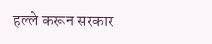हल्ले करून सरकार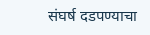संघर्ष दडपण्याचा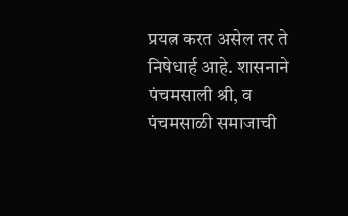प्रयत्न करत असेल तर ते निषेधार्ह आहे. शासनाने पंचमसाली श्री, व पंचमसाळी समाजाची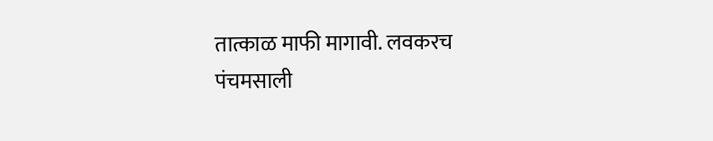तात्काळ माफी मागावी. लवकरच पंचमसाली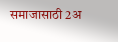समाजासाठी 2अ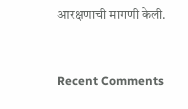आरक्षणाची मागणी केली.


Recent Comments